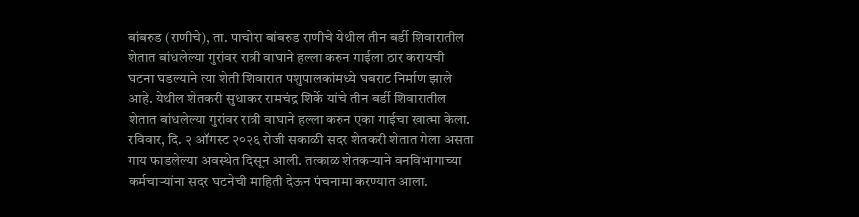बांबरुड (राणीचे), ता. पाचोरा बांबरुड राणीचे येथील तीन बर्डी शिवारातील शेतात बांधलेल्या गुरांवर रात्री वाघाने हल्ला करुन गाईला ठार करायची घटना घडल्याने त्या शेती शिवारात पशुपालकांमध्ये घबराट निर्माण झाले आहे. येथील शेतकरी सुधाकर रामचंद्र शिर्के यांचे तीन बर्डी शिवारातील शेतात बांधलेल्या गुरांवर रात्री वाघाने हल्ला करुन एका गाईचा खात्मा केला. रविवार, दि. २ ऑगस्ट २०२६ रोजी सकाळी सदर शेतकरी शेतात गेला असता गाय फाडलेल्या अवस्थेत दिसून आली. तत्काळ शेतकऱ्याने वनविभागाच्या कर्मचाऱ्यांना सदर घटनेची माहिती देऊन पंचनामा करण्यात आला.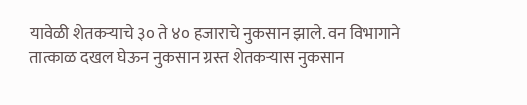यावेळी शेतकऱ्याचे ३० ते ४० हजाराचे नुकसान झाले. वन विभागाने तात्काळ दखल घेऊन नुकसान ग्रस्त शेतकऱ्यास नुकसान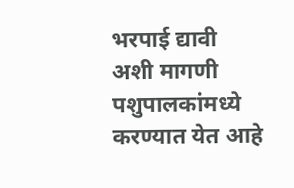भरपाई द्यावी अशी मागणी पशुपालकांमध्ये करण्यात येत आहे